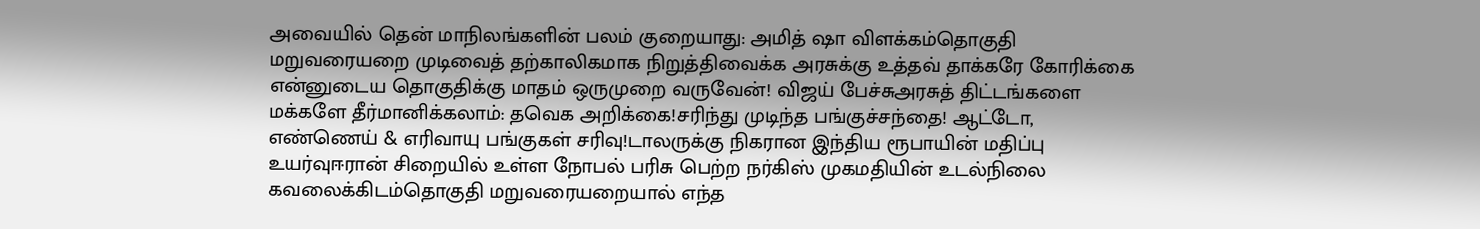அவையில் தென் மாநிலங்களின் பலம் குறையாது: அமித் ஷா விளக்கம்தொகுதி மறுவரையறை முடிவைத் தற்காலிகமாக நிறுத்திவைக்க அரசுக்கு உத்தவ் தாக்கரே கோரிக்கை என்னுடைய தொகுதிக்கு மாதம் ஒருமுறை வருவேன்! விஜய் பேச்சுஅரசுத் திட்டங்களை மக்களே தீர்மானிக்கலாம்: தவெக அறிக்கை!சரிந்து முடிந்த பங்குச்சந்தை! ஆட்டோ, எண்ணெய் & எரிவாயு பங்குகள் சரிவு!டாலருக்கு நிகரான இந்திய ரூபாயின் மதிப்பு உயர்வுஈரான் சிறையில் உள்ள நோபல் பரிசு பெற்ற நர்கிஸ் முகமதியின் உடல்நிலை கவலைக்கிடம்தொகுதி மறுவரையறையால் எந்த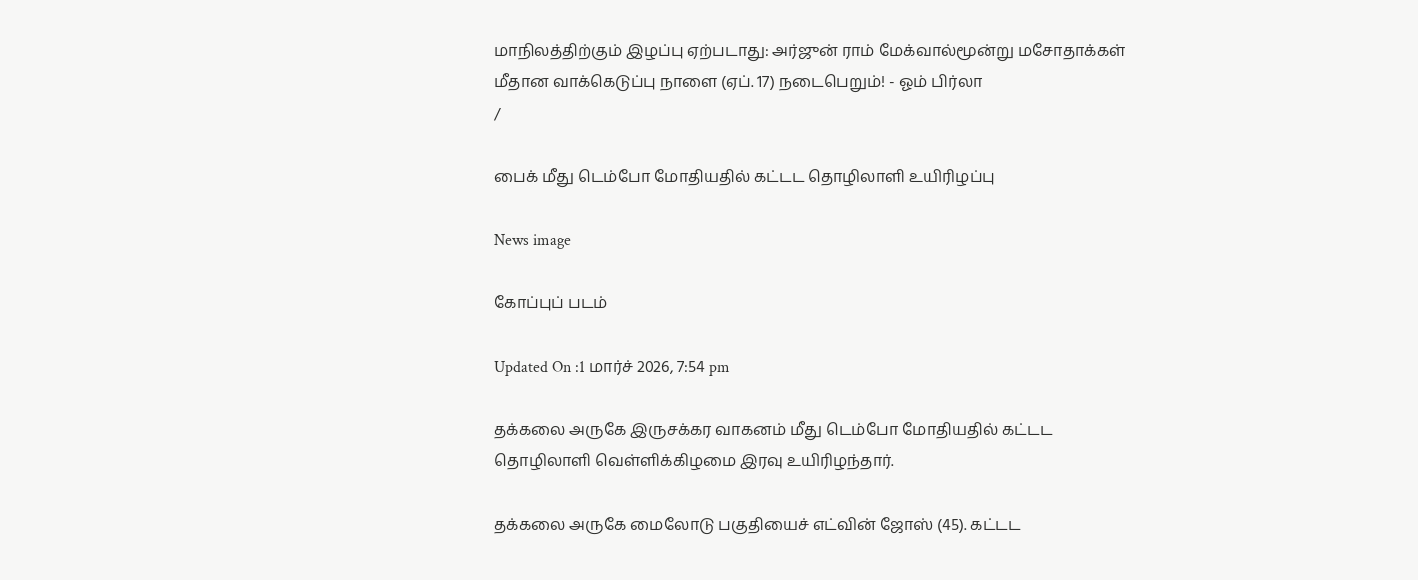மாநிலத்திற்கும் இழப்பு ஏற்படாது: அர்ஜுன் ராம் மேக்வால்மூன்று மசோதாக்கள் மீதான வாக்கெடுப்பு நாளை (ஏப். 17) நடைபெறும்! - ஓம் பிர்லா
/

பைக் மீது டெம்போ மோதியதில் கட்டட தொழிலாளி உயிரிழப்பு

News image

கோப்புப் படம்

Updated On :1 மார்ச் 2026, 7:54 pm

தக்கலை அருகே இருசக்கர வாகனம் மீது டெம்போ மோதியதில் கட்டட தொழிலாளி வெள்ளிக்கிழமை இரவு உயிரிழந்தார்.

தக்கலை அருகே மைலோடு பகுதியைச் எட்வின் ஜோஸ் (45). கட்டட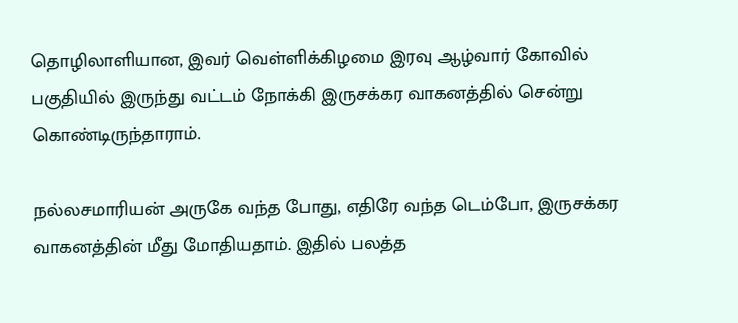தொழிலாளியான, இவர் வெள்ளிக்கிழமை இரவு ஆழ்வார் கோவில் பகுதியில் இருந்து வட்டம் நோக்கி இருசக்கர வாகனத்தில் சென்று கொண்டிருந்தாராம்.

நல்லசமாரியன் அருகே வந்த போது, எதிரே வந்த டெம்போ, இருசக்கர வாகனத்தின் மீது மோதியதாம். இதில் பலத்த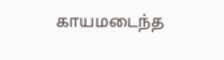காயமடைந்த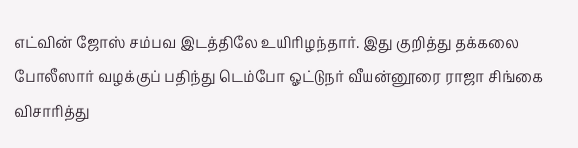எட்வின் ஜோஸ் சம்பவ இடத்திலே உயிரிழந்தார். இது குறித்து தக்கலை போலீஸார் வழக்குப் பதிந்து டெம்போ ஓட்டுநர் வீயன்னூரை ராஜா சிங்கை விசாரித்து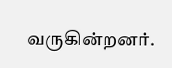வருகின்றனர்.